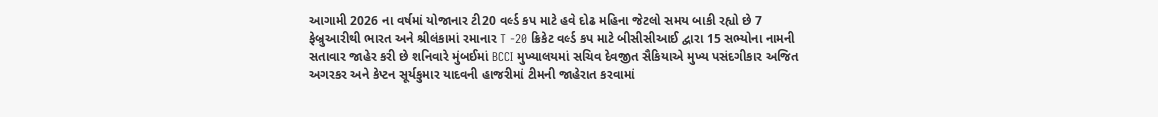આગામી 2026 ના વર્ષમાં યોજાનાર ટી20 વર્લ્ડ કપ માટે હવે દોઢ મહિના જેટલો સમય બાકી રહ્યો છે 7 ફેબ્રુઆરીથી ભારત અને શ્રીલંકામાં રમાનાર T -20 ક્રિકેટ વર્લ્ડ કપ માટે બીસીસીઆઈ દ્વારા 15 સભ્યોના નામની સતાવાર જાહેર કરી છે શનિવારે મુંબઈમાં BCCI મુખ્યાલયમાં સચિવ દેવજીત સૈકિયાએ મુખ્ય પસંદગીકાર અજિત અગરકર અને કેપ્ટન સૂર્યકુમાર યાદવની હાજરીમાં ટીમની જાહેરાત કરવામાં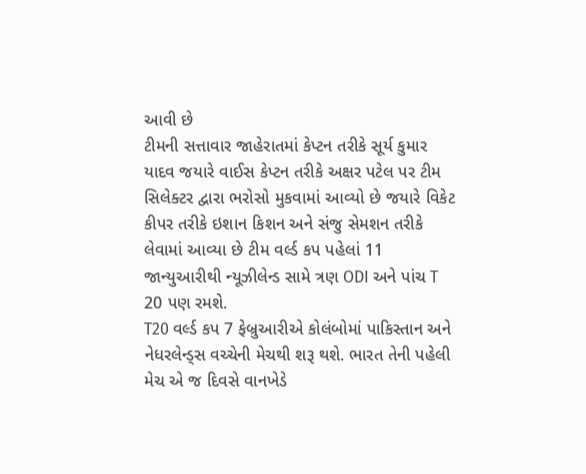આવી છે
ટીમની સત્તાવાર જાહેરાતમાં કેપ્ટન તરીકે સૂર્ય કુમાર યાદવ જયારે વાઈસ કેપ્ટન તરીકે અક્ષર પટેલ પર ટીમ સિલેક્ટર દ્વારા ભરોસો મુકવામાં આવ્યો છે જયારે વિકેટ કીપર તરીકે ઇશાન કિશન અને સંજુ સેમશન તરીકે લેવામાં આવ્યા છે ટીમ વર્લ્ડ કપ પહેલાં 11 જાન્યુઆરીથી ન્યૂઝીલેન્ડ સામે ત્રણ ODI અને પાંચ T 20 પણ રમશે.
T20 વર્લ્ડ કપ 7 ફેબ્રુઆરીએ કોલંબોમાં પાકિસ્તાન અને નેધરલેન્ડ્સ વચ્ચેની મેચથી શરૂ થશે. ભારત તેની પહેલી મેચ એ જ દિવસે વાનખેડે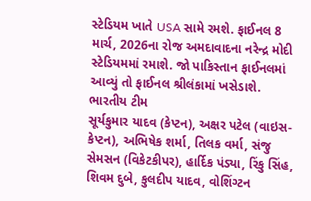સ્ટેડિયમ ખાતે USA સામે રમશે. ફાઈનલ 8 માર્ચ, 2026ના રોજ અમદાવાદના નરેન્દ્ર મોદી સ્ટેડિયમમાં રમાશે. જો પાકિસ્તાન ફાઈનલમાં આવ્યું તો ફાઈનલ શ્રીલંકામાં ખસેડાશે.
ભારતીય ટીમ
સૂર્યકુમાર યાદવ (કેપ્ટન), અક્ષર પટેલ (વાઇસ-કેપ્ટન), અભિષેક શર્મા, તિલક વર્મા, સંજુ સેમસન (વિકેટકીપર), હાર્દિક પંડ્યા, રિંકુ સિંહ, શિવમ દુબે, કુલદીપ યાદવ, વોશિંગ્ટન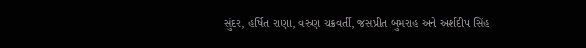સુંદર, હર્ષિત રાણા, વરુણ ચક્રવર્તી, જસપ્રીત બુમરાહ અને અર્શદીપ સિંહ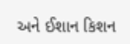અને ઈશાન કિશન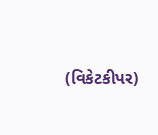(વિકેટકીપર)